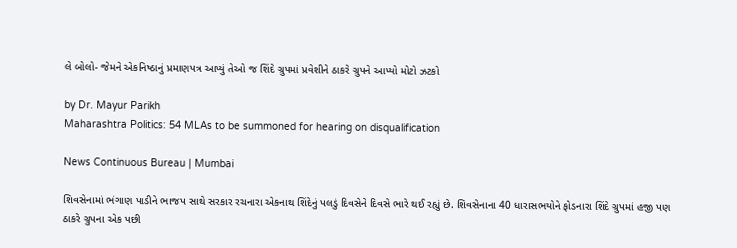લે બોલો- જેમને એકનિષ્ઠાનું પ્રમાણપત્ર આપ્યું તેઓ જ શિંદે ગ્રુપમાં પ્રવેશીને ઠાકરે ગ્રુપને આપ્યો મોટો ઝટકો

by Dr. Mayur Parikh
Maharashtra Politics: 54 MLAs to be summoned for hearing on disqualification

News Continuous Bureau | Mumbai

શિવસેનામાં ભંગાણ પાડીને ભાજપ સાથે સરકાર રચનારા એકનાથ શિંદેનું પલડું દિવસેને દિવસે ભારે થઈ રહ્યું છે. શિવસેનાના 40 ધારાસભયોને ફોડનારા શિંદે ગ્રુપમાં હજી પણ ઠાકરે ગ્રુપના એક પછી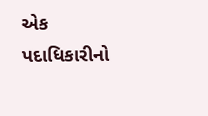એક પદાધિકારીનો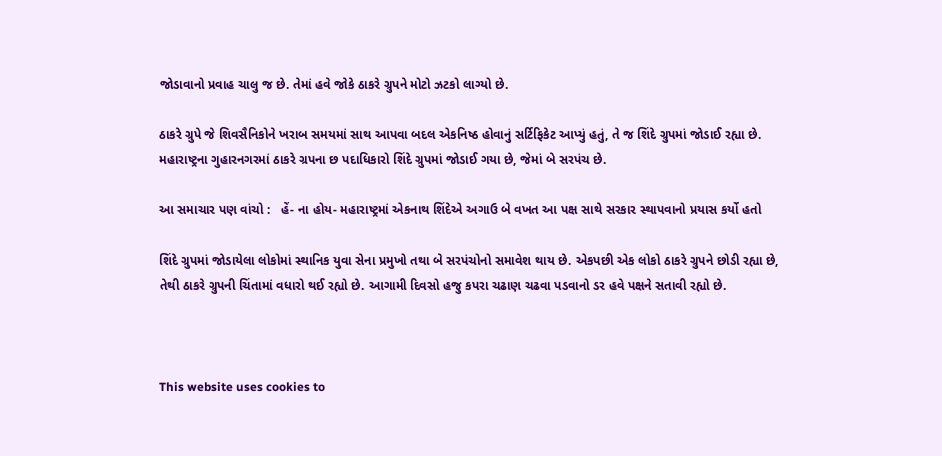જોડાવાનો પ્રવાહ ચાલુ જ છે. તેમાં હવે જોકે ઠાકરે ગ્રુપને મોટો ઝટકો લાગ્યો છે.

ઠાકરે ગ્રુપે જે શિવસૈનિકોને ખરાબ સમયમાં સાથ આપવા બદલ એકનિષ્ઠ હોવાનું સર્ટિફિકેટ આપ્યું હતું, તે જ શિંદે ગ્રુપમાં જોડાઈ રહ્યા છે. મહારાષ્ટ્રના ગુહારનગરમાં ઠાકરે ગ્રપના છ પદાધિકારો શિંદે ગ્રુપમાં જોડાઈ ગયા છે, જેમાં બે સરપંચ છે.

આ સમાચાર પણ વાંચો :   હેં- ના હોય- મહારાષ્ટ્રમાં એકનાથ શિંદેએ અગાઉ બે વખત આ પક્ષ સાથે સરકાર સ્થાપવાનો પ્રયાસ કર્યો હતો

શિંદે ગ્રુપમાં જોડાયેલા લોકોમાં સ્થાનિક યુવા સેના પ્રમુખો તથા બે સરપંચોનો સમાવેશ થાય છે. એકપછી એક લોકો ઠાકરે ગ્રુપને છોડી રહ્યા છે, તેથી ઠાકરે ગ્રુપની ચિંતામાં વધારો થઈ રહ્યો છે. આગામી દિવસો હજુ કપરા ચઢાણ ચઢવા પડવાનો ડર હવે પક્ષને સતાવી રહ્યો છે.



This website uses cookies to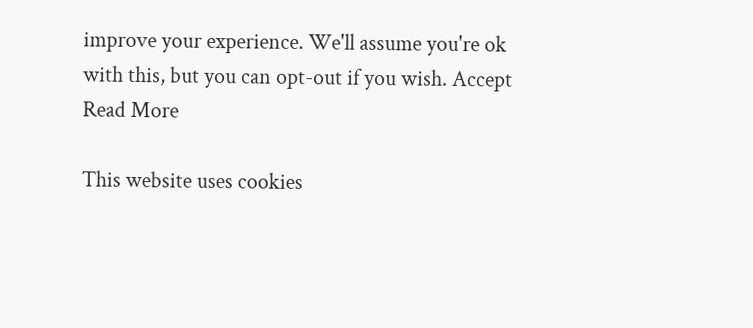improve your experience. We'll assume you're ok with this, but you can opt-out if you wish. Accept Read More

This website uses cookies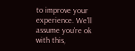to improve your experience. We'll assume you're ok with this,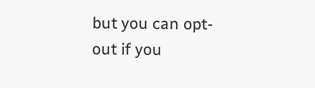but you can opt-out if you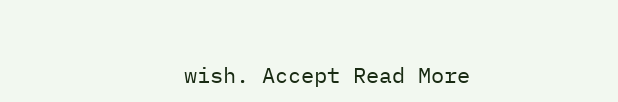wish. Accept Read More